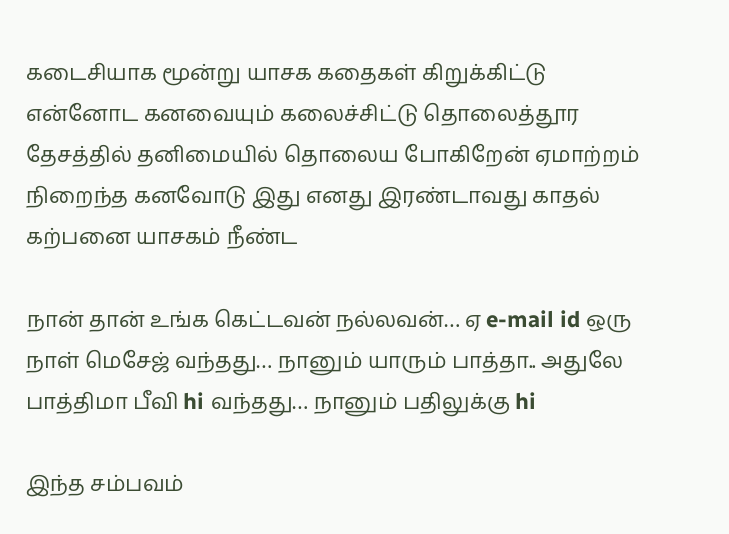கடைசியாக மூன்று யாசக கதைகள் கிறுக்கிட்டு என்னோட கனவையும் கலைச்சிட்டு தொலைத்தூர தேசத்தில் தனிமையில் தொலைய போகிறேன் ஏமாற்றம் நிறைந்த கனவோடு இது எனது இரண்டாவது காதல் கற்பனை யாசகம் நீண்ட

நான் தான் உங்க கெட்டவன் நல்லவன்… ஏ e-mail id ஒரு நாள் மெசேஜ் வந்தது… நானும் யாரும் பாத்தா.. அதுலே பாத்திமா பீவி hi வந்தது… நானும் பதிலுக்கு hi

இந்த சம்பவம்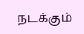நடக்கும்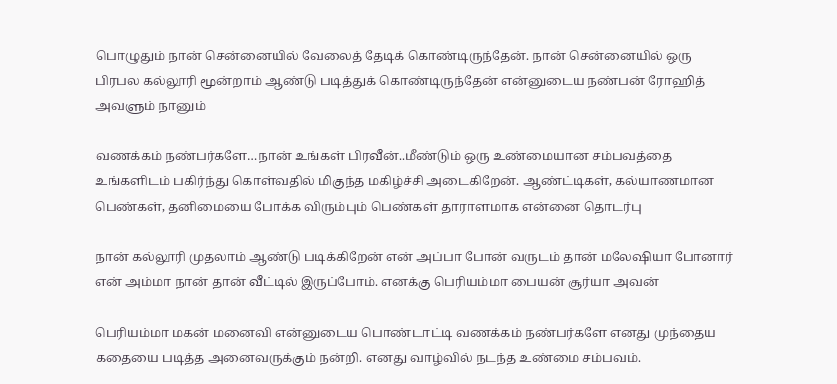பொழுதும் நான் சென்னையில் வேலைத் தேடிக் கொண்டிருந்தேன். நான் சென்னையில் ஒரு பிரபல கல்லூரி மூன்றாம் ஆண்டு படித்துக் கொண்டிருந்தேன் என்னுடைய நண்பன் ரோஹித் அவளும் நானும்

வணக்கம் நண்பர்களே…நான் உங்கள் பிரவீன்..மீண்டும் ஒரு உண்மையான சம்பவத்தை உங்களிடம் பகிர்ந்து கொள்வதில் மிகுந்த மகிழ்ச்சி அடைகிறேன். ஆண்ட்டிகள், கல்யாணமான பெண்கள், தனிமையை போக்க விரும்பும் பெண்கள் தாராளமாக என்னை தொடர்பு

நான் கல்லூரி முதலாம் ஆண்டு படிக்கிறேன் என் அப்பா போன் வருடம் தான் மலேஷியா போனார் என் அம்மா நான் தான் வீட்டில் இருப்போம். எனக்கு பெரியம்மா பையன் சூர்யா அவன்

பெரியம்மா மகன் மனைவி என்னுடைய பொண்டாட்டி வணக்கம் நண்பர்களே எனது முந்தைய கதையை படித்த அனைவருக்கும் நன்றி. எனது வாழ்வில் நடந்த உண்மை சம்பவம்.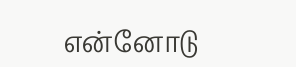என்னோடு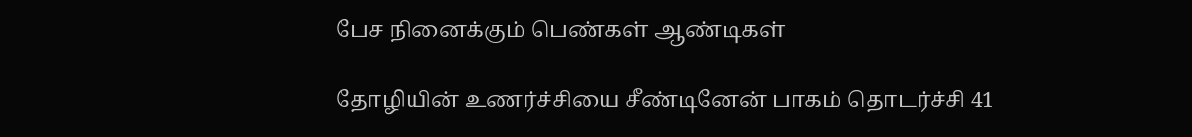பேச நினைக்கும் பெண்கள் ஆண்டிகள்

தோழியின் உணர்ச்சியை சீண்டினேன் பாகம் தொடர்ச்சி 41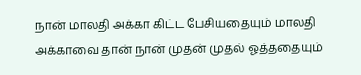நான் மாலதி அக்கா கிட்ட பேசியதையும் மாலதி அக்காவை தான் நான் முதன் முதல் ஓத்ததையும்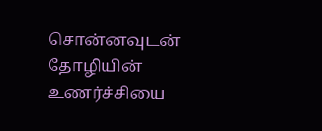சொன்னவுடன் தோழியின் உணர்ச்சியை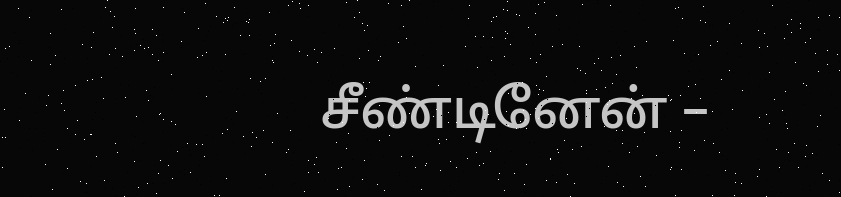சீண்டினேன் –